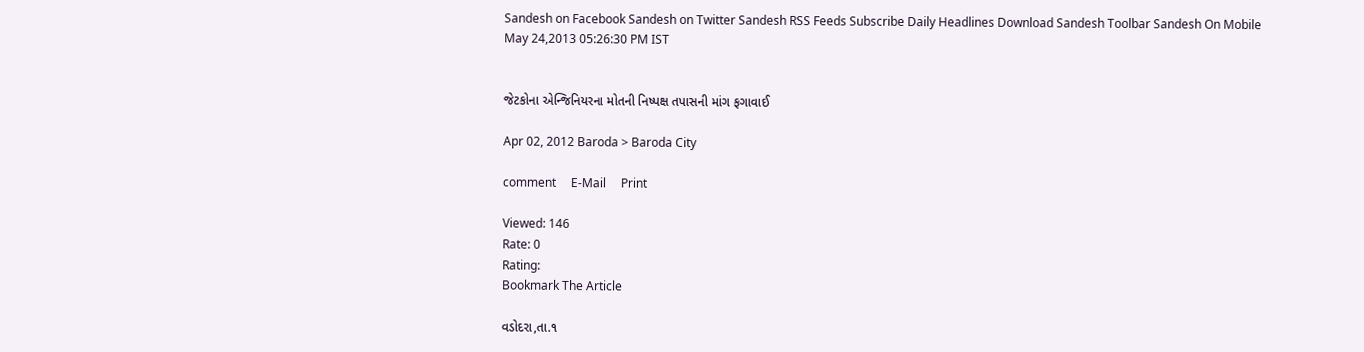Sandesh on Facebook Sandesh on Twitter Sandesh RSS Feeds Subscribe Daily Headlines Download Sandesh Toolbar Sandesh On Mobile
May 24,2013 05:26:30 PM IST


જેટકોના એન્જિનિયરના મોતની નિષ્પક્ષ તપાસની માંગ ફગાવાઈ

Apr 02, 2012 Baroda > Baroda City

comment     E-Mail     Print

Viewed: 146
Rate: 0
Rating:
Bookmark The Article

વડોદરા,તા.૧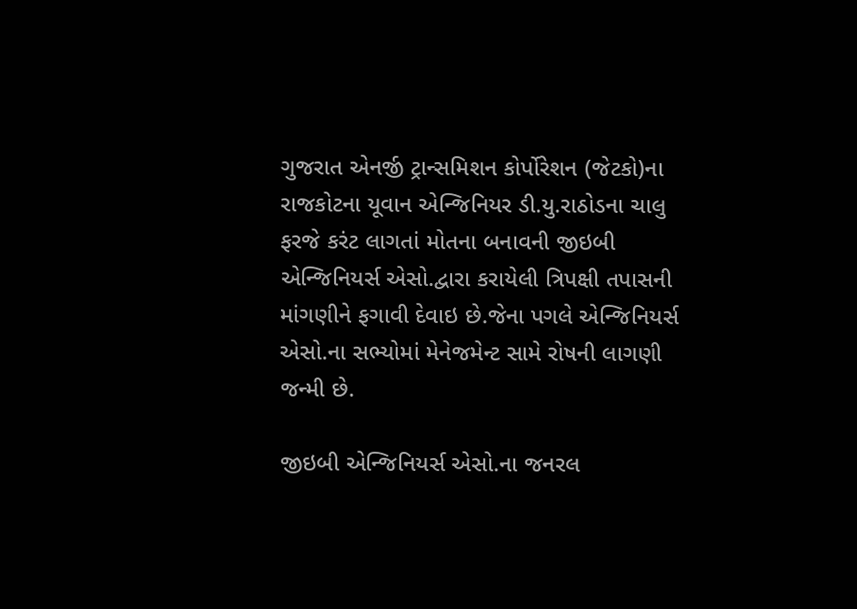ગુજરાત એનર્જી ટ્રાન્સમિશન કોર્પોરેશન (જેટકો)ના રાજકોટના યૂવાન એન્જિનિયર ડી.યુ.રાઠોડના ચાલુ ફરજે કરંટ લાગતાં મોતના બનાવની જીઇબી એન્જિનિયર્સ એસો.દ્વારા કરાયેલી ત્રિપક્ષી તપાસની માંગણીને ફગાવી દેવાઇ છે.જેના પગલે એન્જિનિયર્સ એસો.ના સભ્યોમાં મેનેજમેન્ટ સામે રોષની લાગણી જન્મી છે.

જીઇબી એન્જિનિયર્સ એસો.ના જનરલ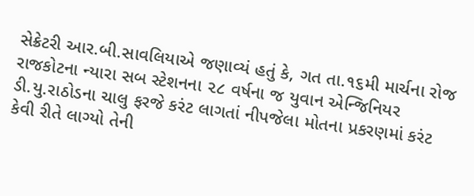સેક્રેટરી આર.બી.સાવલિયાએ જણાવ્યં હતું કે, ગત તા.૧૬મી માર્ચના રોજ રાજકોટના ન્યારા સબ સ્ટેશનના ૨૮ વર્ષના જ યુવાન એન્જિનિયર ડી.યુ.રાઠોડના ચાલુ ફરજે કરંટ લાગતાં નીપજેલા મોતના પ્રકરણમાં કરંટ કેવી રીતે લાગ્યો તેની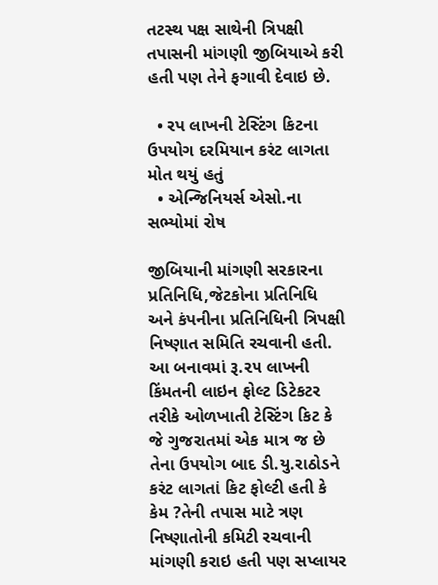તટસ્થ પક્ષ સાથેની ત્રિપક્ષી તપાસની માંગણી જીબિયાએ કરી હતી પણ તેને ફગાવી દેવાઇ છે.

  • રપ લાખની ટેસ્ટિંગ કિટના ઉપયોગ દરમિયાન કરંટ લાગતા મોત થયું હતું
  • એન્જિનિયર્સ એસો.ના સભ્યોમાં રોષ

જીબિયાની માંગણી સરકારના પ્રતિનિધિ,જેટકોના પ્રતિનિધિ અને કંપનીના પ્રતિનિધિની ત્રિપક્ષી નિષ્ણાત સમિતિ રચવાની હતી. આ બનાવમાં રૂ.૨૫ લાખની કિંમતની લાઇન ફોલ્ટ ડિટેકટર તરીકે ઓળખાતી ટેસ્ટિંગ કિટ કે જે ગુજરાતમાં એક માત્ર જ છે તેના ઉપયોગ બાદ ડી.યુ.રાઠોડને કરંટ લાગતાં કિટ ફોલ્ટી હતી કે કેમ ?તેની તપાસ માટે ત્રણ નિષ્ણાતોની કમિટી રચવાની માંગણી કરાઇ હતી પણ સપ્લાયર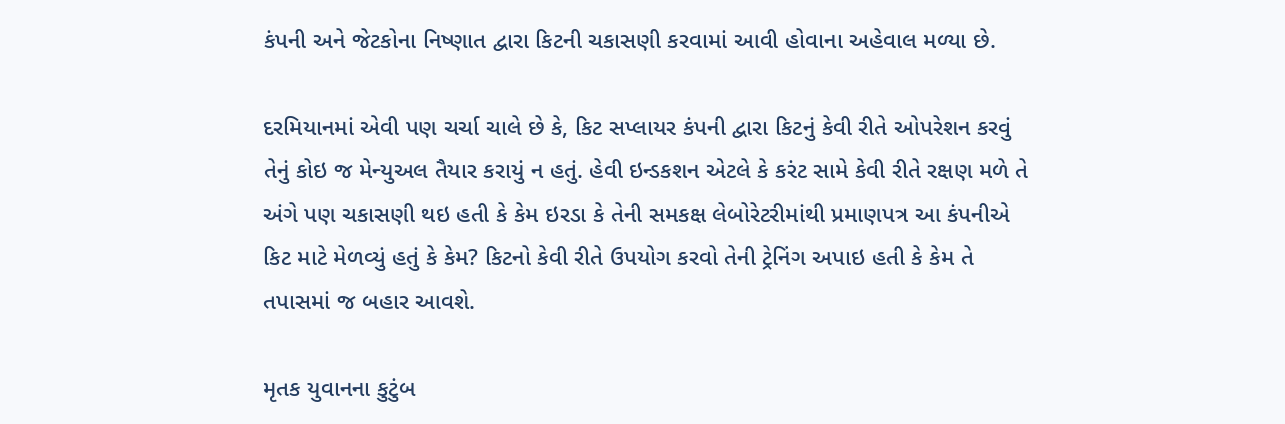કંપની અને જેટકોના નિષ્ણાત દ્વારા કિટની ચકાસણી કરવામાં આવી હોવાના અહેવાલ મળ્યા છે.

દરમિયાનમાં એવી પણ ચર્ચા ચાલે છે કે, કિટ સપ્લાયર કંપની દ્વારા કિટનું કેવી રીતે ઓપરેશન કરવું તેનું કોઇ જ મેન્યુઅલ તૈયાર કરાયું ન હતું. હેવી ઇન્ડકશન એટલે કે કરંટ સામે કેવી રીતે રક્ષણ મળે તે અંગે પણ ચકાસણી થઇ હતી કે કેમ ઇરડા કે તેની સમકક્ષ લેબોરેટરીમાંથી પ્રમાણપત્ર આ કંપનીએ કિટ માટે મેળવ્યું હતું કે કેમ? કિટનો કેવી રીતે ઉપયોગ કરવો તેની ટ્રેનિંગ અપાઇ હતી કે કેમ તે તપાસમાં જ બહાર આવશે.

મૃતક યુવાનના કુટુંબ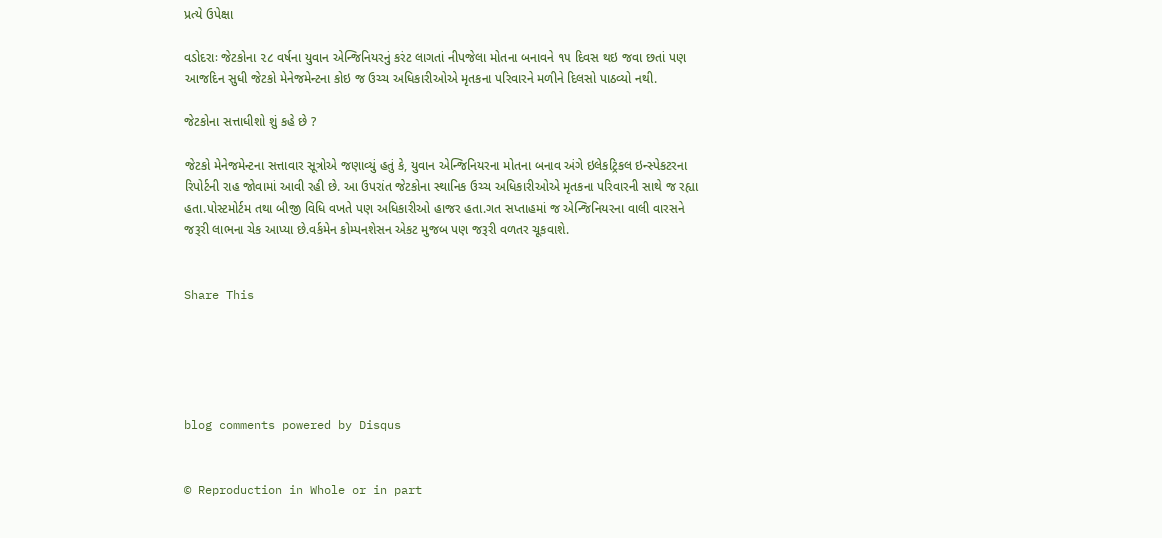પ્રત્યે ઉપેક્ષા

વડોદરાઃ જેટકોના ૨૮ વર્ષના યુવાન એન્જિનિયરનું કરંટ લાગતાં નીપજેલા મોતના બનાવને ૧૫ દિવસ થઇ જવા છતાં પણ આજદિન સુધી જેટકો મેનેજમેન્ટના કોઇ જ ઉચ્ચ અધિકારીઓએ મૃતકના પરિવારને મળીને દિલસો પાઠવ્યો નથી.

જેટકોના સત્તાધીશો શું કહે છે ?

જેટકો મેનેજમેન્ટના સત્તાવાર સૂત્રોએ જણાવ્યું હતું કે, યુવાન એન્જિનિયરના મોતના બનાવ અંગે ઇલેકટ્રિકલ ઇન્સ્પેકટરના રિપોર્ટની રાહ જોવામાં આવી રહી છે. આ ઉપરાંત જેટકોના સ્થાનિક ઉચ્ચ અધિકારીઓએ મૃતકના પરિવારની સાથે જ રહ્યા હતા.પોસ્ટમોર્ટમ તથા બીજી વિધિ વખતે પણ અધિકારીઓ હાજર હતા.ગત સપ્તાહમાં જ એન્જિનિયરના વાલી વારસને જરૂરી લાભના ચેક આપ્યા છે.વર્કમેન કોમ્પનશેસન એકટ મુજબ પણ જરૂરી વળતર ચૂકવાશે.


Share This





blog comments powered by Disqus


© Reproduction in Whole or in part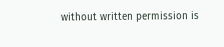without written permission is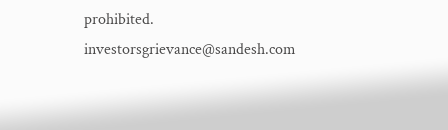prohibited.
investorsgrievance@sandesh.com